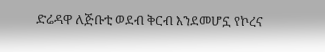ድሬዳዋ ለጅቡቲ ወደብ ቅርብ እንደመሆኗ የኮረና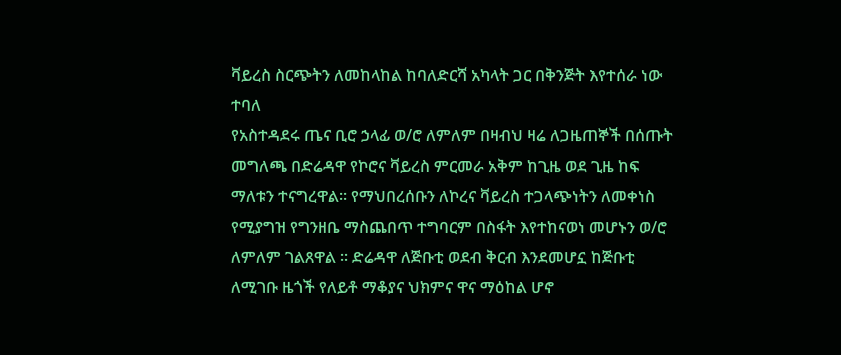ቫይረስ ስርጭትን ለመከላከል ከባለድርሻ አካላት ጋር በቅንጅት እየተሰራ ነው ተባለ
የአስተዳደሩ ጤና ቢሮ ኃላፊ ወ/ሮ ለምለም በዛብህ ዛሬ ለጋዜጠኞች በሰጡት መግለጫ በድሬዳዋ የኮሮና ቫይረስ ምርመራ አቅም ከጊዜ ወደ ጊዜ ከፍ ማለቱን ተናግረዋል፡፡ የማህበረሰቡን ለኮረና ቫይረስ ተጋላጭነትን ለመቀነስ የሚያግዝ የግንዘቤ ማስጨበጥ ተግባርም በስፋት እየተከናወነ መሆኑን ወ/ሮ ለምለም ገልጸዋል ፡፡ ድሬዳዋ ለጅቡቲ ወደብ ቅርብ እንደመሆኗ ከጅቡቲ ለሚገቡ ዜጎች የለይቶ ማቆያና ህክምና ዋና ማዕከል ሆኖ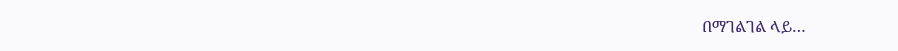በማገልገል ላይ…